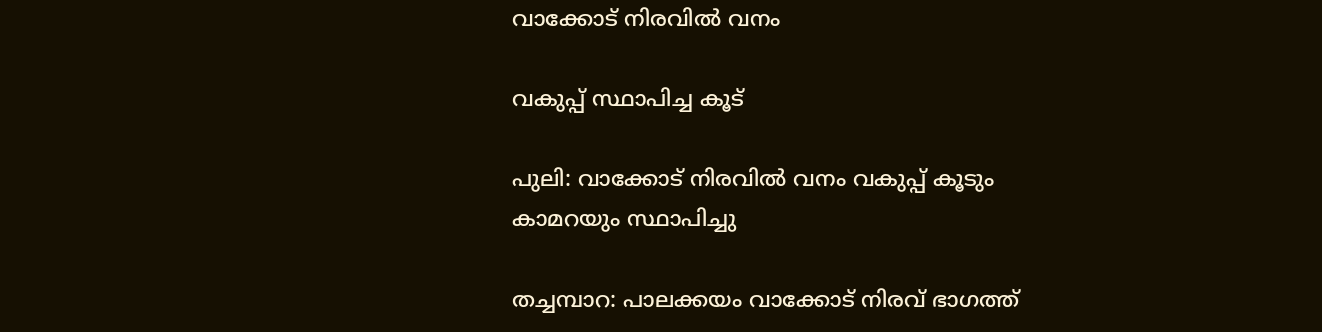വാക്കോട് നിരവിൽ വനം

വകുപ്പ് സ്ഥാപിച്ച കൂട്

പുലി: വാക്കോട് നിരവിൽ വനം വകുപ്പ് കൂടും കാമറയും സ്ഥാപിച്ചു

തച്ചമ്പാറ: പാലക്കയം വാക്കോട് നിരവ് ഭാഗത്ത്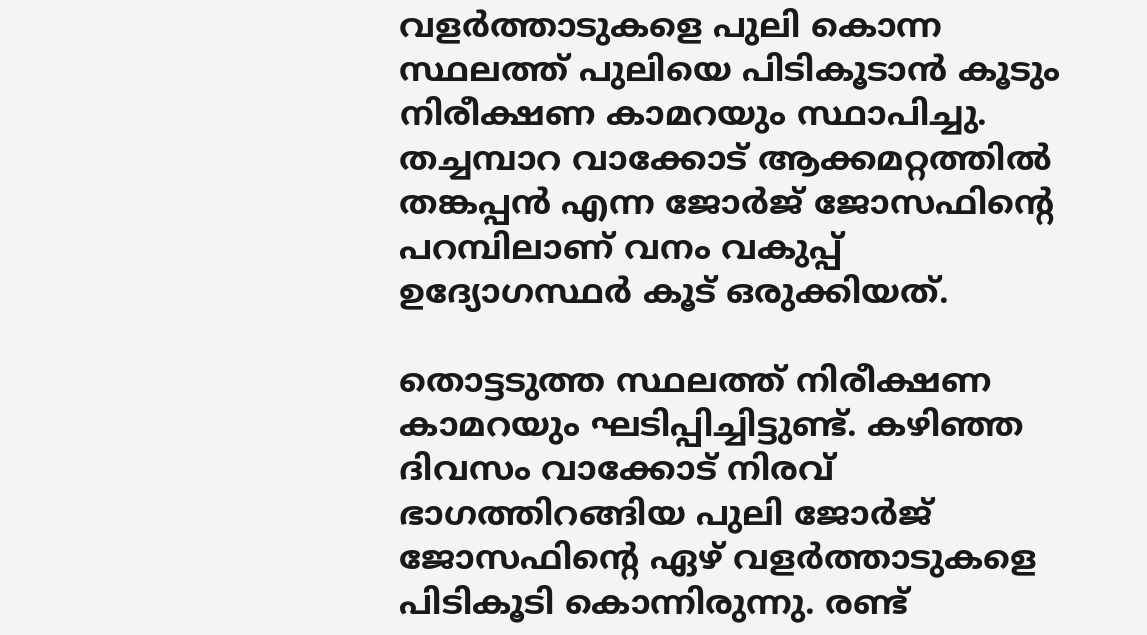വളർത്താടുകളെ പുലി കൊന്ന സ്ഥലത്ത് പുലിയെ പിടികൂടാൻ കൂടും നിരീക്ഷണ കാമറയും സ്ഥാപിച്ചു. തച്ചമ്പാറ വാക്കോട് ആക്കമറ്റത്തിൽ തങ്കപ്പൻ എന്ന ജോർജ് ജോസഫിന്‍റെ പറമ്പിലാണ് വനം വകുപ്പ് ഉദ്യോഗസ്ഥർ കൂട് ഒരുക്കിയത്.

തൊട്ടടുത്ത സ്ഥലത്ത് നിരീക്ഷണ കാമറയും ഘടിപ്പിച്ചിട്ടുണ്ട്. കഴിഞ്ഞ ദിവസം വാക്കോട് നിരവ് ഭാഗത്തിറങ്ങിയ പുലി ജോർജ് ജോസഫിന്‍റെ ഏഴ് വളർത്താടുകളെ പിടികൂടി കൊന്നിരുന്നു. രണ്ട്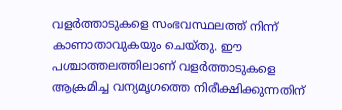വളർത്താടുകളെ സംഭവസ്ഥലത്ത് നിന്ന് കാണാതാവുകയും ചെയ്തു. ഈ പശ്ചാത്തലത്തിലാണ് വളർത്താടുകളെ ആക്രമിച്ച വന്യമൃഗത്തെ നിരീക്ഷിക്കുന്നതിന്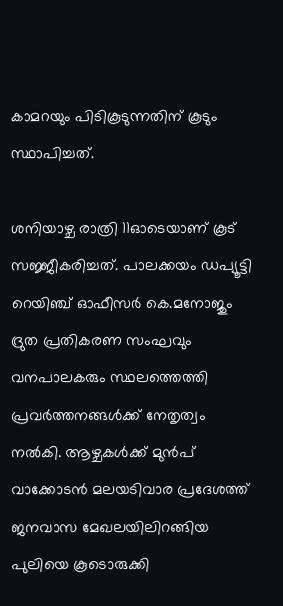കാമറയും പിടികൂടുന്നതിന് കൂടും സ്ഥാപിച്ചത്.

ശനിയാഴ്ച രാത്രി 11ഓടെയാണ് കൂട് സജ്ജീകരിച്ചത്. പാലക്കയം ഡപ്യൂട്ടി റെയിഞ്ച് ഓഫീസർ കെ.മനോജും ദ്രുത പ്രതികരണ സംഘവും വനപാലകരും സ്ഥലത്തെത്തി പ്രവർത്തനങ്ങൾക്ക് നേതൃത്വം നൽകി. ആഴ്ചകൾക്ക് മുൻപ് വാക്കോടൻ മലയടിവാര പ്രദേശത്ത് ജനവാസ മേഖലയിലിറങ്ങിയ പുലിയെ കൂടൊരുക്കി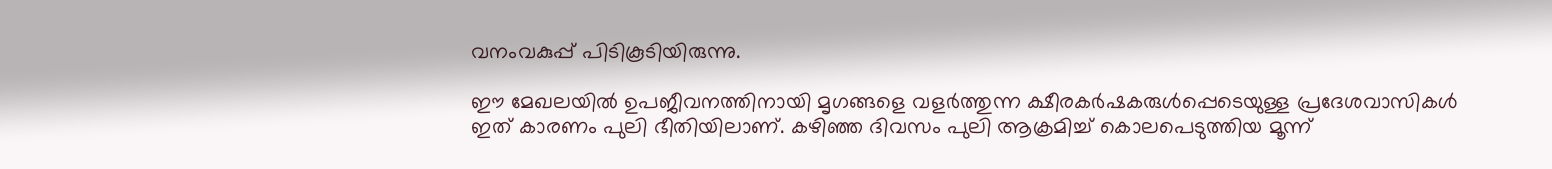വനംവകുപ്പ് പിടികൂടിയിരുന്നു.

ഈ മേഖലയിൽ ഉപജീവനത്തിനായി മൃഗങ്ങളെ വളർത്തുന്ന ക്ഷീരകർഷകരുൾപ്പെടെയുള്ള പ്രദേശവാസികൾ ഇത് കാരണം പുലി ഭീതിയിലാണ്. കഴിഞ്ഞ ദിവസം പുലി ആക്രമിച്ച് കൊലപെടുത്തിയ മൂന്ന്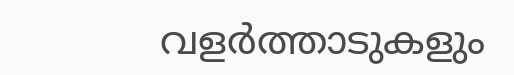വളർത്താടുകളും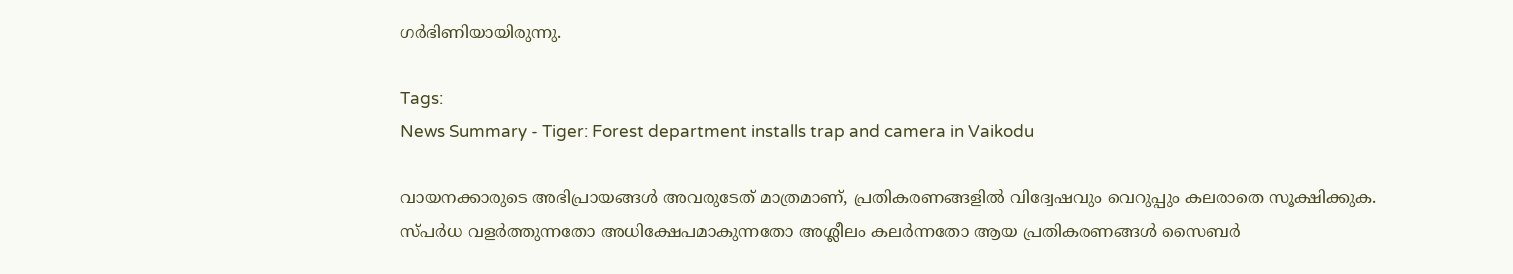ഗർഭിണിയായിരുന്നു.

Tags:
News Summary - Tiger: Forest department installs trap and camera in Vaikodu

വായനക്കാരുടെ അഭിപ്രായങ്ങള്‍ അവരുടേത് മാത്രമാണ്, പ്രതികരണങ്ങളിൽ വിദ്വേഷവും വെറുപ്പും കലരാതെ സൂക്ഷിക്കുക. സ്പർധ വളർത്തുന്നതോ അധിക്ഷേപമാകുന്നതോ അശ്ലീലം കലർന്നതോ ആയ പ്രതികരണങ്ങൾ സൈബർ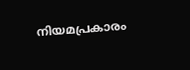നിയമപ്രകാരം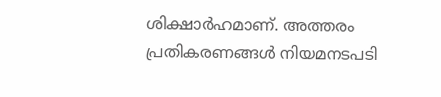ശിക്ഷാർഹമാണ്. അത്തരം പ്രതികരണങ്ങൾ നിയമനടപടി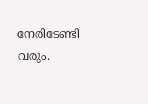നേരിടേണ്ടി വരും.